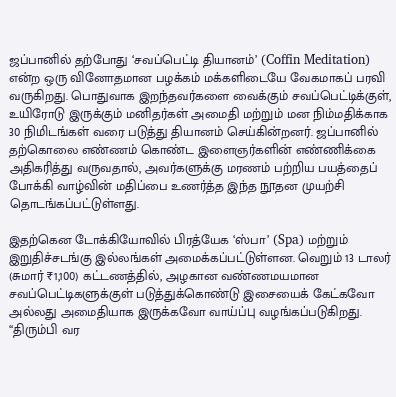ஜப்பானில் தற்போது ‘சவப்பெட்டி தியானம்’ (Coffin Meditation) என்ற ஒரு வினோதமான பழக்கம் மக்களிடையே வேகமாகப் பரவி வருகிறது. பொதுவாக இறந்தவர்களை வைக்கும் சவப்பெட்டிக்குள், உயிரோடு இருக்கும் மனிதர்கள் அமைதி மற்றும் மன நிம்மதிக்காக 30 நிமிடங்கள் வரை படுத்து தியானம் செய்கின்றனர். ஜப்பானில் தற்கொலை எண்ணம் கொண்ட இளைஞர்களின் எண்ணிக்கை அதிகரித்து வருவதால், அவர்களுக்கு மரணம் பற்றிய பயத்தைப் போக்கி வாழ்வின் மதிப்பை உணர்த்த இந்த நூதன முயற்சி தொடங்கப்பட்டுள்ளது.

இதற்கென டோக்கியோவில் பிரத்யேக ‘ஸ்பா’ (Spa) மற்றும் இறுதிச்சடங்கு இல்லங்கள் அமைக்கப்பட்டுள்ளன. வெறும் 13 டாலர் (சுமார் ₹1,100) கட்டணத்தில், அழகான வண்ணமயமான சவப்பெட்டிகளுக்குள் படுத்துக்கொண்டு இசையைக் கேட்கவோ அல்லது அமைதியாக இருக்கவோ வாய்ப்பு வழங்கப்படுகிறது. “திரும்பி வர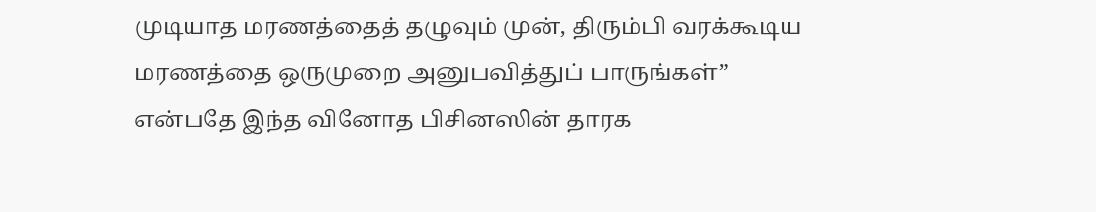முடியாத மரணத்தைத் தழுவும் முன், திரும்பி வரக்கூடிய மரணத்தை ஒருமுறை அனுபவித்துப் பாருங்கள்” என்பதே இந்த வினோத பிசினஸின் தாரக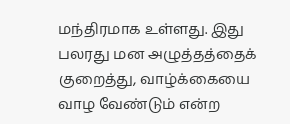மந்திரமாக உள்ளது. இது பலரது மன அழுத்தத்தைக் குறைத்து, வாழ்க்கையை வாழ வேண்டும் என்ற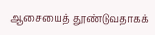ஆசையைத் தூண்டுவதாகக்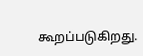கூறப்படுகிறது.